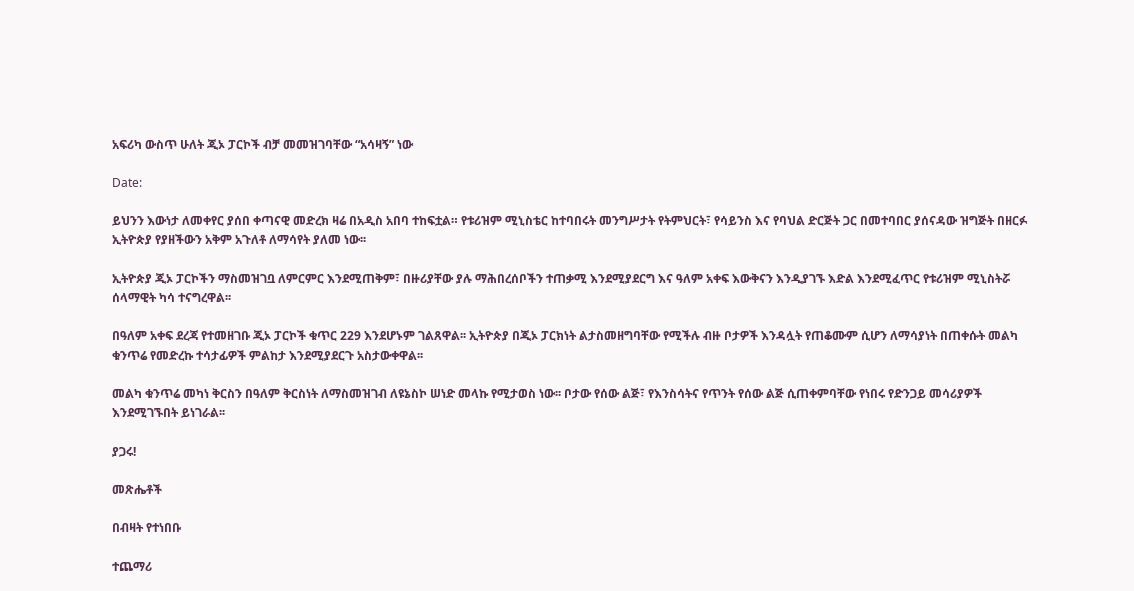አፍሪካ ውስጥ ሁለት ጂኦ ፓርኮች ብቻ መመዝገባቸው “አሳዛኝ” ነው

Date:

ይህንን እውነታ ለመቀየር ያሰበ ቀጣናዊ መድረክ ዛሬ በአዲስ አበባ ተከፍቷል። የቱሪዝም ሚኒስቴር ከተባበሩት መንግሥታት የትምህርት፣ የሳይንስ እና የባህል ድርጅት ጋር በመተባበር ያሰናዳው ዝግጅት በዘርፉ ኢትዮጵያ የያዘችውን አቅም አጉለቶ ለማሳየት ያለመ ነው፡፡

ኢትዮጵያ ጂኦ ፓርኮችን ማስመዝገቧ ለምርምር እንደሚጠቅም፣ በዙሪያቸው ያሉ ማሕበረሰቦችን ተጠቃሚ እንደሚያደርግ እና ዓለም አቀፍ እውቅናን እንዲያገኙ እድል እንደሚፈጥር የቱሪዝም ሚኒስትሯ ሰላማዊት ካሳ ተናግረዋል፡፡

በዓለም አቀፍ ደረጃ የተመዘገቡ ጂኦ ፓርኮች ቁጥር 229 እንደሆኑም ገልጸዋል፡፡ ኢትዮጵያ በጂኦ ፓርክነት ልታስመዘግባቸው የሚችሉ ብዙ ቦታዎች እንዳሏት የጠቆሙም ሲሆን ለማሳያነት በጠቀሱት መልካ ቁንጥሬ የመድረኩ ተሳታፊዎች ምልከታ እንደሚያደርጉ አስታውቀዋል፡፡

መልካ ቁንጥሬ መካነ ቅርስን በዓለም ቅርስነት ለማስመዝገብ ለዩኔስኮ ሠነድ መላኩ የሚታወስ ነው፡፡ ቦታው የሰው ልጅ፣ የእንስሳትና የጥንት የሰው ልጅ ሲጠቀምባቸው የነበሩ የድንጋይ መሳሪያዎች እንደሚገኙበት ይነገራል፡፡

ያጋሩ!

መጽሔቶች

በብዛት የተነበቡ

ተጨማሪ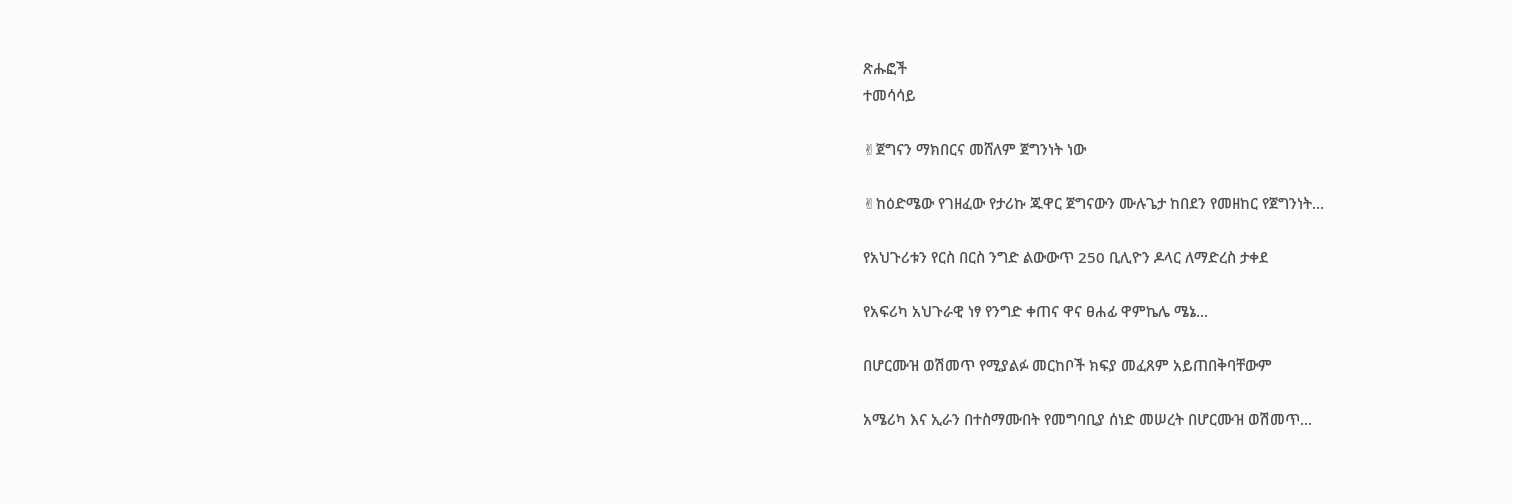ጽሑፎች
ተመሳሳይ

✌ጀግናን ማክበርና መሸለም ጀግንነት ነው

✌ከዕድሜው የገዘፈው የታሪኩ ጁዋር ጀግናውን ሙሉጌታ ከበደን የመዘከር የጀግንነት...

የአህጉሪቱን የርስ በርስ ንግድ ልውውጥ 250 ቢሊዮን ዶላር ለማድረስ ታቀደ

የአፍሪካ አህጉራዊ ነፃ የንግድ ቀጠና ዋና ፀሐፊ ዋምኬሌ ሜኔ...

በሆርሙዝ ወሽመጥ የሚያልፉ መርከቦች ክፍያ መፈጸም አይጠበቅባቸውም

አሜሪካ እና ኢራን በተስማሙበት የመግባቢያ ሰነድ መሠረት በሆርሙዝ ወሽመጥ...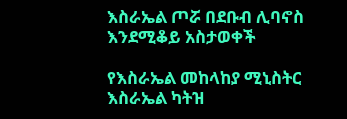እስራኤል ጦሯ በደቡብ ሊባኖስ እንደሚቆይ አስታወቀች

የእስራኤል መከላከያ ሚኒስትር እስራኤል ካትዝ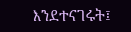እንደተናገሩት፤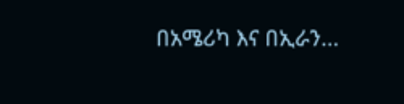በአሜሪካ እና በኢራን...